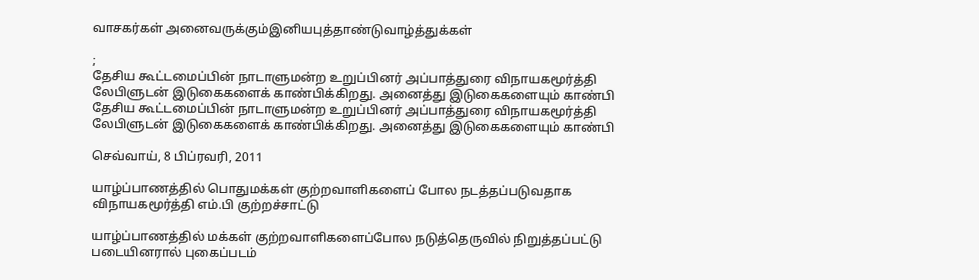வாசகர்கள் அனைவருக்கும்இனியபுத்தாண்டுவாழ்த்துக்கள்

;
தேசிய கூட்டமைப்பின் நாடாளுமன்ற உறுப்பினர் அப்பாத்துரை விநாயகமூர்த்தி லேபிளுடன் இடுகைகளைக் காண்பிக்கிறது. அனைத்து இடுகைகளையும் காண்பி
தேசிய கூட்டமைப்பின் நாடாளுமன்ற உறுப்பினர் அப்பாத்துரை விநாயகமூர்த்தி லேபிளுடன் இடுகைகளைக் காண்பிக்கிறது. அனைத்து இடுகைகளையும் காண்பி

செவ்வாய், 8 பிப்ரவரி, 2011

யாழ்ப்பாணத்தில் பொதுமக்கள் குற்றவாளிகளைப் போல நடத்தப்படுவதாக விநாயகமூர்த்தி எம்.பி குற்றச்சாட்டு

யாழ்ப்பாணத்தில் மக்கள் குற்றவாளிகளைப்போல நடுத்தெருவில் நிறுத்தப்பட்டு படையினரால் புகைப்படம்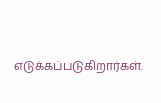எடுக்கப்படுகிறார்கள்.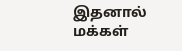இதனால் மக்கள்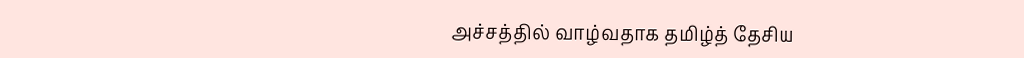அச்சத்தில் வாழ்வதாக தமிழ்த் தேசிய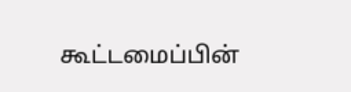கூட்டமைப்பின்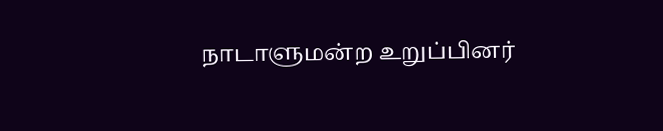நாடாளுமன்ற உறுப்பினர்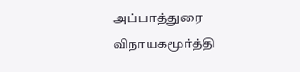அப்பாத்துரை விநாயகமூர்த்தி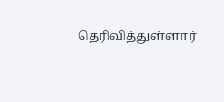தெரிவித்துள்ளார்